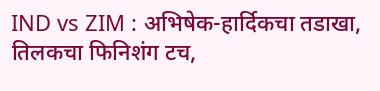IND vs ZIM : अभिषेक-हार्दिकचा तडाखा, तिलकचा फिनिशंग टच,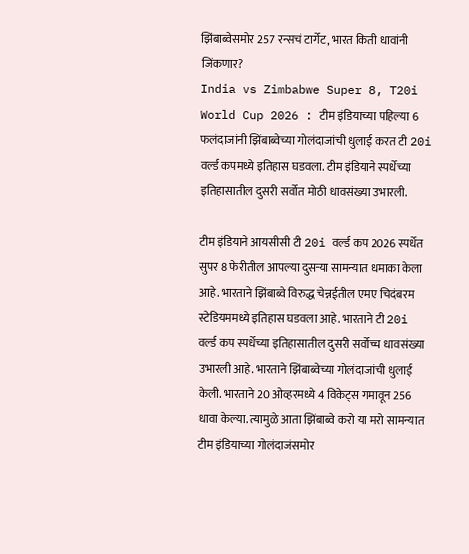झिंबाब्वेसमोर 257 रन्सचं टार्गेट, भारत किती धावांनी जिंकणार?
India vs Zimbabwe Super 8, T20i World Cup 2026 : टीम इंडियाच्या पहिल्या 6 फलंदाजांनी झिंबाब्वेच्या गोलंदाजांची धुलाई करत टी 20i वर्ल्ड कपमध्ये इतिहास घडवला. टीम इंडियाने स्पर्धेच्या इतिहासातील दुसरी सर्वोत मोठी धावसंख्या उभारली.

टीम इंडियाने आयसीसी टी 20i वर्ल्ड कप 2026 स्पर्धेत सुपर 8 फेरीतील आपल्या दुसऱ्या सामन्यात धमाका केला आहे. भारताने झिंबाब्वे विरुद्ध चेन्नईतील एमए चिदंबरम स्टेडियममध्ये इतिहास घडवला आहे. भारताने टी 20i वर्ल्ड कप स्पर्धेच्या इतिहासातील दुसरी सर्वोच्च धावसंख्या उभारली आहे. भारताने झिंबाब्वेच्या गोलंदाजांची धुलाई केली. भारताने 20 ओव्हरमध्ये 4 विकेट्स गमावून 256 धावा केल्या. त्यामुळे आता झिंबाब्वे करो या मरो सामन्यात टीम इंडियाच्या गोलंदाजंसमोर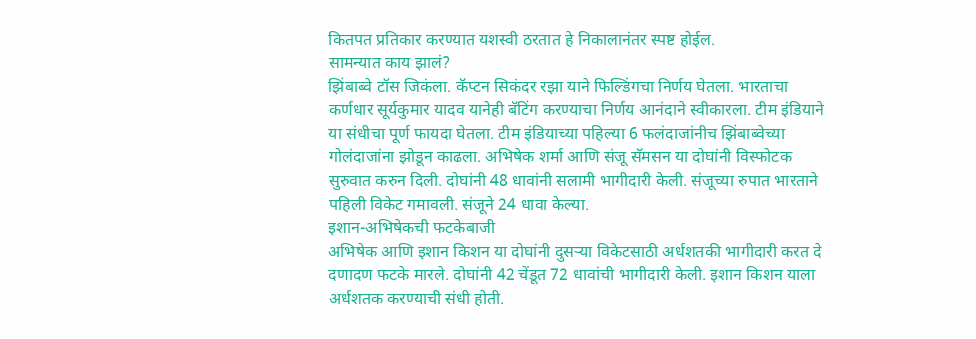कितपत प्रतिकार करण्यात यशस्वी ठरतात हे निकालानंतर स्पष्ट होईल.
सामन्यात काय झालं?
झिंबाब्वे टॉस जिकंला. कॅप्टन सिकंदर रझा याने फिल्डिंगचा निर्णय घेतला. भारताचा कर्णधार सूर्यकुमार यादव यानेही बॅटिंग करण्याचा निर्णय आनंदाने स्वीकारला. टीम इंडियाने या संधीचा पूर्ण फायदा घेतला. टीम इंडियाच्या पहिल्या 6 फलंदाजांनीच झिंबाब्वेच्या गोलंदाजांना झोडून काढला. अभिषेक शर्मा आणि संजू सॅमसन या दोघांनी विस्फोटक सुरुवात करुन दिली. दोघांनी 48 धावांनी सलामी भागीदारी केली. संजूच्या रुपात भारताने पहिली विकेट गमावली. संजूने 24 धावा केल्या.
इशान-अभिषेकची फटकेबाजी
अभिषेक आणि इशान किशन या दोघांनी दुसऱ्या विकेटसाठी अर्धशतकी भागीदारी करत दे दणादण फटके मारले. दोघांनी 42 चेंडूत 72 धावांची भागीदारी केली. इशान किशन याला अर्धशतक करण्याची संधी होती.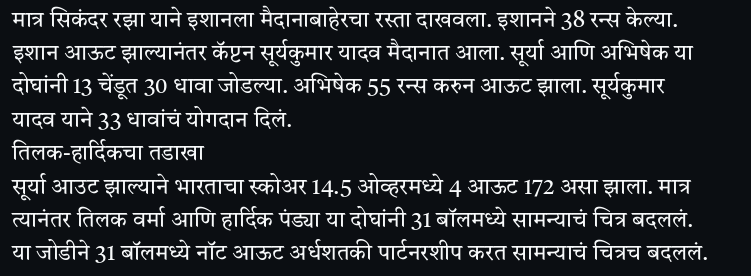मात्र सिकंदर रझा याने इशानला मैदानाबाहेरचा रस्ता दाखवला. इशानने 38 रन्स केल्या. इशान आऊट झाल्यानंतर कॅप्टन सूर्यकुमार यादव मैदानात आला. सूर्या आणि अभिषेक या दोघांनी 13 चेंडूत 30 धावा जोडल्या. अभिषेक 55 रन्स करुन आऊट झाला. सूर्यकुमार यादव याने 33 धावांचं योगदान दिलं.
तिलक-हार्दिकचा तडाखा
सूर्या आउट झाल्याने भारताचा स्कोअर 14.5 ओव्हरमध्ये 4 आऊट 172 असा झाला. मात्र त्यानंतर तिलक वर्मा आणि हार्दिक पंड्या या दोघांनी 31 बॉलमध्ये सामन्याचं चित्र बदललं. या जोडीने 31 बॉलमध्ये नॉट आऊट अर्धशतकी पार्टनरशीप करत सामन्याचं चित्रच बदललं.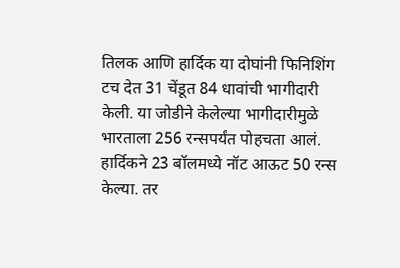तिलक आणि हार्दिक या दोघांनी फिनिशिंग टच देत 31 चेंडूत 84 धावांची भागीदारी केली. या जोडीने केलेल्या भागीदारीमुळे भारताला 256 रन्सपर्यंत पोहचता आलं. हार्दिकने 23 बॉलमध्ये नॉट आऊट 50 रन्स केल्या. तर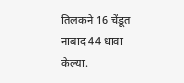तिलकने 16 चेंडूत नाबाद 44 धावा केल्या.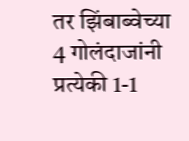तर झिंबाब्वेच्या 4 गोलंदाजांनी प्रत्येकी 1-1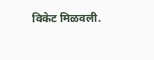विकेट मिळवली.